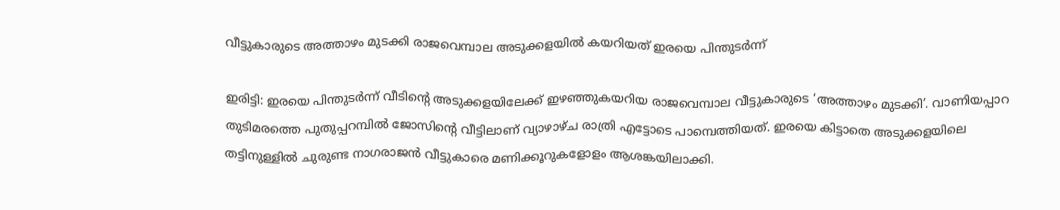വീട്ടുകാരുടെ അത്താഴം മുടക്കി രാജവെമ്പാല അടുക്കളയിൽ കയറിയത് ഇരയെ പിന്തുടർന്ന്

ഇരിട്ടി: ഇരയെ പിന്തുടർന്ന് വീടിന്റെ അടുക്കളയിലേക്ക് ഇഴഞ്ഞുകയറിയ രാജവെമ്പാല വീട്ടുകാരുടെ ‘അത്താഴം മുടക്കി’. വാണിയപ്പാറ തുടിമരത്തെ പുതുപ്പറമ്പിൽ ജോസിന്റെ വീട്ടിലാണ് വ്യാഴാഴ്ച രാത്രി എട്ടോടെ പാമ്പെത്തിയത്. ഇരയെ കിട്ടാതെ അടുക്കളയിലെ തട്ടിനുള്ളിൽ ചുരുണ്ട നാഗരാജൻ വീട്ടുകാരെ മണിക്കൂറുകളോളം ആശങ്കയിലാക്കി.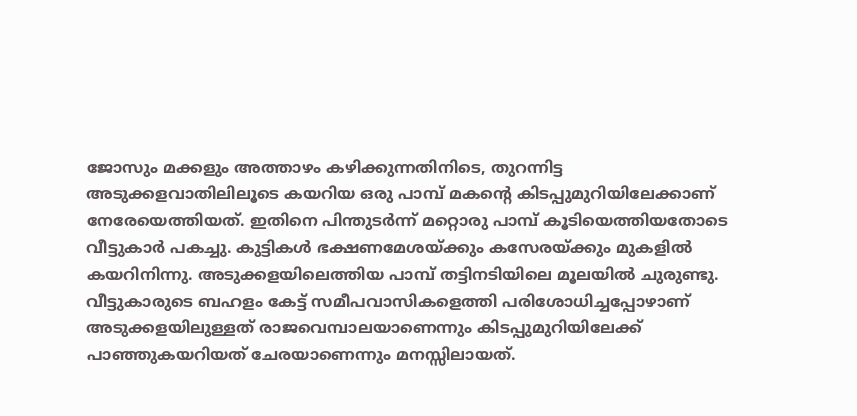ജോസും മക്കളും അത്താഴം കഴിക്കുന്നതിനിടെ, തുറന്നിട്ട അടുക്കളവാതിലിലൂടെ കയറിയ ഒരു പാമ്പ് മകന്റെ കിടപ്പുമുറിയിലേക്കാണ് നേരേയെത്തിയത്. ഇതിനെ പിന്തുടർന്ന് മറ്റൊരു പാമ്പ് കൂടിയെത്തിയതോടെ വീട്ടുകാർ പകച്ചു. കുട്ടികൾ ഭക്ഷണമേശയ്ക്കും കസേരയ്ക്കും മുകളിൽ കയറിനിന്നു. അടുക്കളയിലെത്തിയ പാമ്പ് തട്ടിനടിയിലെ മൂലയിൽ ചുരുണ്ടു. വീട്ടുകാരുടെ ബഹളം കേട്ട് സമീപവാസികളെത്തി പരിശോധിച്ചപ്പോഴാണ് അടുക്കളയിലുള്ളത് രാജവെമ്പാലയാണെന്നും കിടപ്പുമുറിയിലേക്ക് പാഞ്ഞുകയറിയത് ചേരയാണെന്നും മനസ്സിലായത്.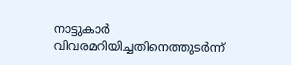നാട്ടുകാർ വിവരമറിയിച്ചതിനെത്തുടർന്ന്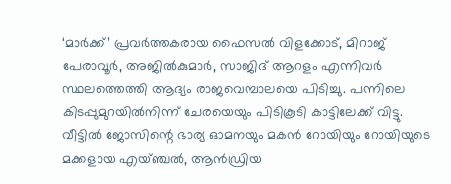‘മാർക്ക്’ പ്രവർത്തകരായ ഫൈസൽ വിളക്കോട്, മിറാജ് പേരാവൂർ, അജിൽകുമാർ, സാജിദ് ആറളം എന്നിവർ സ്ഥലത്തെത്തി ആദ്യം രാജവെമ്പാലയെ പിടിച്ചു. പന്നിലെ കിടപ്പുമുറയിൽനിന്ന് ചേരയെയും പിടികൂടി കാട്ടിലേക്ക് വിട്ടു. വീട്ടിൽ ജോസിന്റെ ഭാര്യ ഓമനയും മകൻ റോയിയും റോയിയുടെ മക്കളായ എയ്ഞ്ചൽ, ആൻഡ്രിയ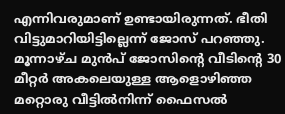എന്നിവരുമാണ് ഉണ്ടായിരുന്നത്. ഭീതി വിട്ടുമാറിയിട്ടില്ലെന്ന് ജോസ് പറഞ്ഞു.
മൂന്നാഴ്ച മുൻപ് ജോസിന്റെ വീടിന്റെ 30 മീറ്റർ അകലെയുള്ള ആളൊഴിഞ്ഞ മറ്റൊരു വീട്ടിൽനിന്ന് ഫൈസൽ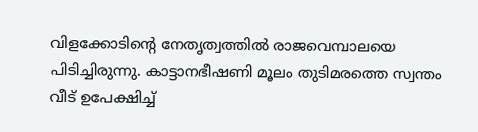വിളക്കോടിന്റെ നേതൃത്വത്തിൽ രാജവെമ്പാലയെ പിടിച്ചിരുന്നു. കാട്ടാനഭീഷണി മൂലം തുടിമരത്തെ സ്വന്തം വീട് ഉപേക്ഷിച്ച്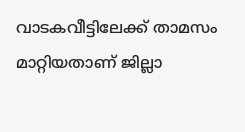വാടകവീട്ടിലേക്ക് താമസം മാറ്റിയതാണ് ജില്ലാ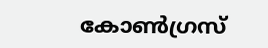കോൺഗ്രസ്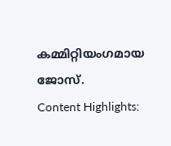കമ്മിറ്റിയംഗമായ ജോസ്.
Content Highlights: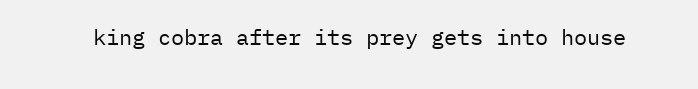king cobra after its prey gets into house